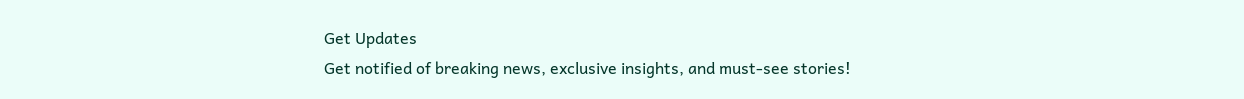Get Updates
Get notified of breaking news, exclusive insights, and must-see stories!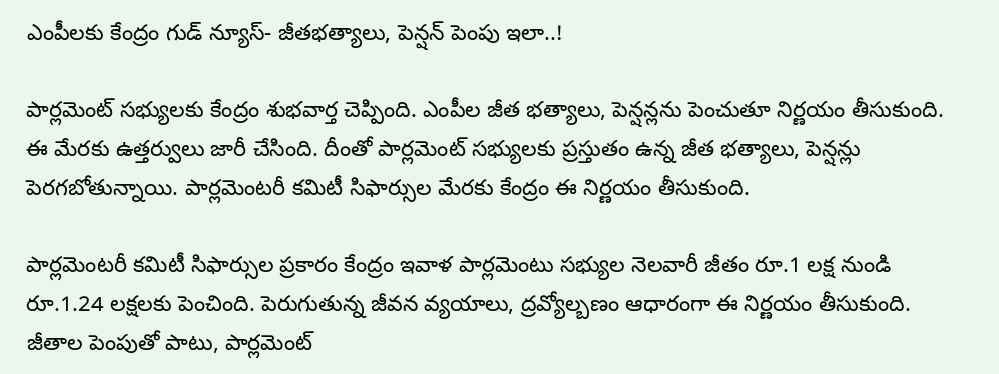ఎంపీలకు కేంద్రం గుడ్ న్యూస్- జీతభత్యాలు, పెన్షన్ పెంపు ఇలా..!

పార్లమెంట్ సభ్యులకు కేంద్రం శుభవార్త చెప్పింది. ఎంపీల జీత భత్యాలు, పెన్షన్లను పెంచుతూ నిర్ణయం తీసుకుంది. ఈ మేరకు ఉత్తర్వులు జారీ చేసింది. దీంతో పార్లమెంట్ సభ్యులకు ప్రస్తుతం ఉన్న జీత భత్యాలు, పెన్షన్లు పెరగబోతున్నాయి. పార్లమెంటరీ కమిటీ సిఫార్సుల మేరకు కేంద్రం ఈ నిర్ణయం తీసుకుంది.

పార్లమెంటరీ కమిటీ సిఫార్సుల ప్రకారం కేంద్రం ఇవాళ పార్లమెంటు సభ్యుల నెలవారీ జీతం రూ.1 లక్ష నుండి రూ.1.24 లక్షలకు పెంచింది. పెరుగుతున్న జీవన వ్యయాలు, ద్రవ్యోల్బణం ఆధారంగా ఈ నిర్ణయం తీసుకుంది. జీతాల పెంపుతో పాటు, పార్లమెంట్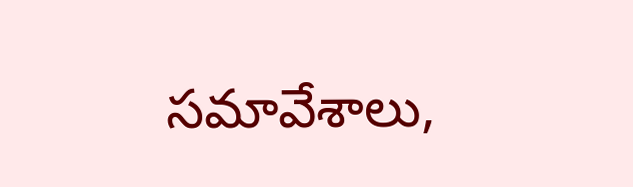సమావేశాలు,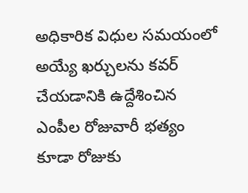అధికారిక విధుల సమయంలో అయ్యే ఖర్చులను కవర్ చేయడానికి ఉద్దేశించిన ఎంపీల రోజువారీ భత్యం కూడా రోజుకు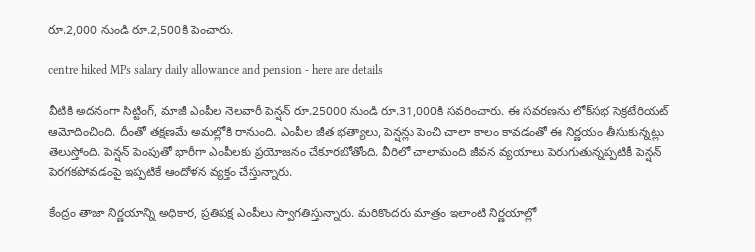రూ.2,000 నుండి రూ.2,500కి పెంచారు.

centre hiked MPs salary daily allowance and pension - here are details

వీటికి అదనంగా సిట్టింగ్, మాజీ ఎంపీల నెలవారీ పెన్షన్ రూ.25000 నుండి రూ.31,000కి సవరించారు. ఈ సవరణను లోక్‌సభ సెక్రటేరియట్ ఆమోదించింది. దీంతో తక్షణమే అమల్లోకి రానుంది. ఎంపీల జీత భత్యాలు, పెన్షన్లు పెంచి చాలా కాలం కావడంతో ఈ నిర్ణయం తీసుకున్నట్లు తెలుస్తోంది. పెన్షన్ పెంపుతో భారీగా ఎంపీలకు ప్రయోజనం చేకూరబోతోంది. వీరిలో చాలామంది జీవన వ్యయాలు పెరుగుతున్నప్పటికీ పెన్షన్ పెరగకపోవడంపై ఇప్పటికే ఆందోళన వ్యక్తం చేస్తున్నారు.

కేంద్రం తాజా నిర్ణయాన్ని అధికార, ప్రతిపక్ష ఎంపీలు స్వాగతిస్తున్నారు. మరికొందరు మాత్రం ఇలాంటి నిర్ణయాల్లో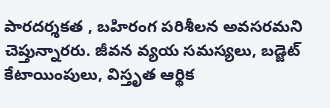పారదర్శకత , బహిరంగ పరిశీలన అవసరమని చెప్తున్నారరు. జీవన వ్యయ సమస్యలు, బడ్జెట్ కేటాయింపులు, విస్తృత ఆర్థిక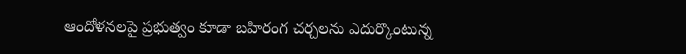ఆందోళనలపై ప్రభుత్వం కూడా బహిరంగ చర్చలను ఎదుర్కొంటున్న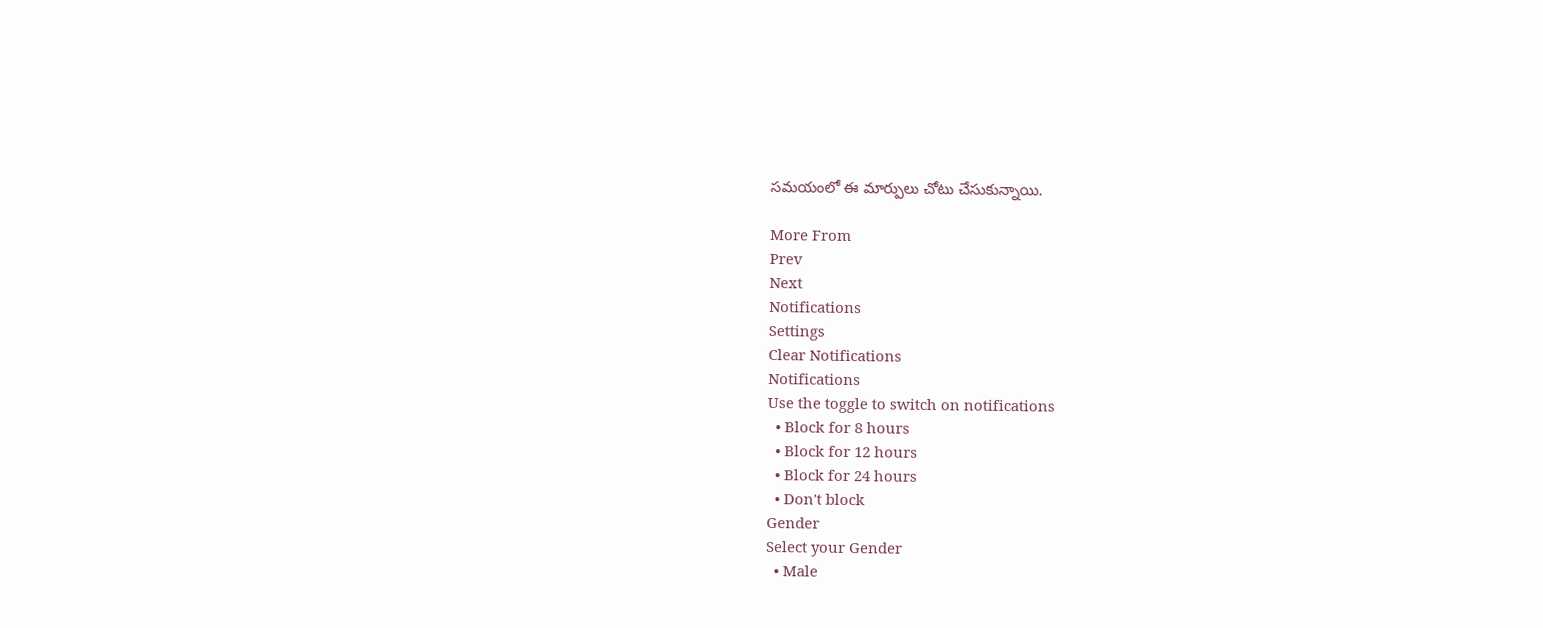సమయంలో ఈ మార్పులు చోటు చేసుకున్నాయి.

More From
Prev
Next
Notifications
Settings
Clear Notifications
Notifications
Use the toggle to switch on notifications
  • Block for 8 hours
  • Block for 12 hours
  • Block for 24 hours
  • Don't block
Gender
Select your Gender
  • Male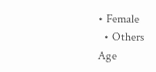• Female
  • Others
Age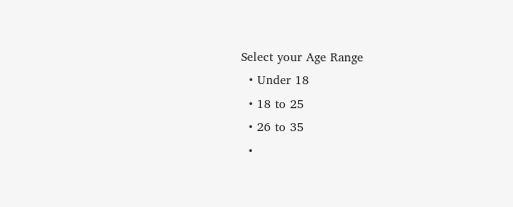Select your Age Range
  • Under 18
  • 18 to 25
  • 26 to 35
  •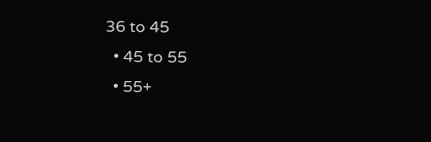36 to 45
  • 45 to 55
  • 55+